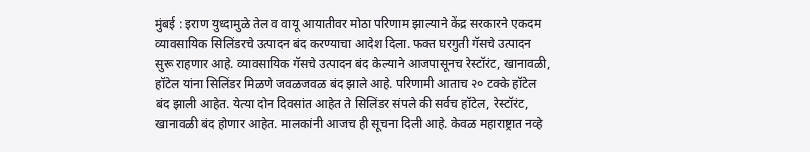मुंबई : इराण युध्दामुळे तेल व वायू आयातीवर मोठा परिणाम झाल्याने केंद्र सरकारने एकदम व्यावसायिक सिलिंडरचे उत्पादन बंद करण्याचा आदेश दिला. फक्त घरगुती गॅसचे उत्पादन सुरू राहणार आहे. व्यावसायिक गॅसचे उत्पादन बंद केल्याने आजपासूनच रेस्टॉरंट, खानावळी, हॉटेल यांना सिलिंडर मिळणे जवळजवळ बंद झाले आहे. परिणामी आताच २० टक्के हॉटेल बंद झाली आहेत. येत्या दोन दिवसांत आहेत ते सिलिंडर संपले की सर्वच हॉटेल, रेस्टॉरंट, खानावळी बंद होणार आहेत. मालकांनी आजच ही सूचना दिली आहे. केवळ महाराष्ट्रात नव्हे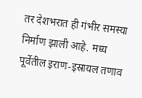तर देशभरात ही गंभीर समस्या निर्माण झाली आहे. मध्य पूर्वेतील इराण-इस्रायल तणाव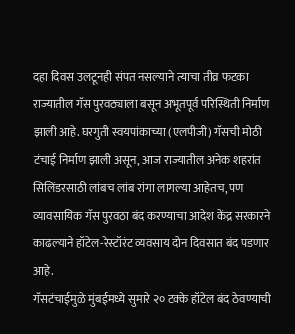दहा दिवस उलटूनही संपत नसल्याने त्याचा तीव्र फटका राज्यातील गॅस पुरवठ्याला बसून अभूतपूर्व परिस्थिती निर्माण झाली आहे. घरगुती स्वयपांकाच्या (एलपीजी) गॅसची मोठी टंचाई निर्माण झाली असून, आज राज्यातील अनेक शहरांत सिलिंडरसाठी लांबच लांब रांगा लागल्या आहेतच, पण व्यावसायिक गॅस पुरवठा बंद करण्याचा आदेश केंद्र सरकारने काढल्याने हॉटेल-रेस्टॉरंट व्यवसाय दोन दिवसात बंद पडणार आहे.
गॅसटंचाईमुळे मुंबईमध्ये सुमारे २० टक्के हॉटेल बंद ठेवण्याची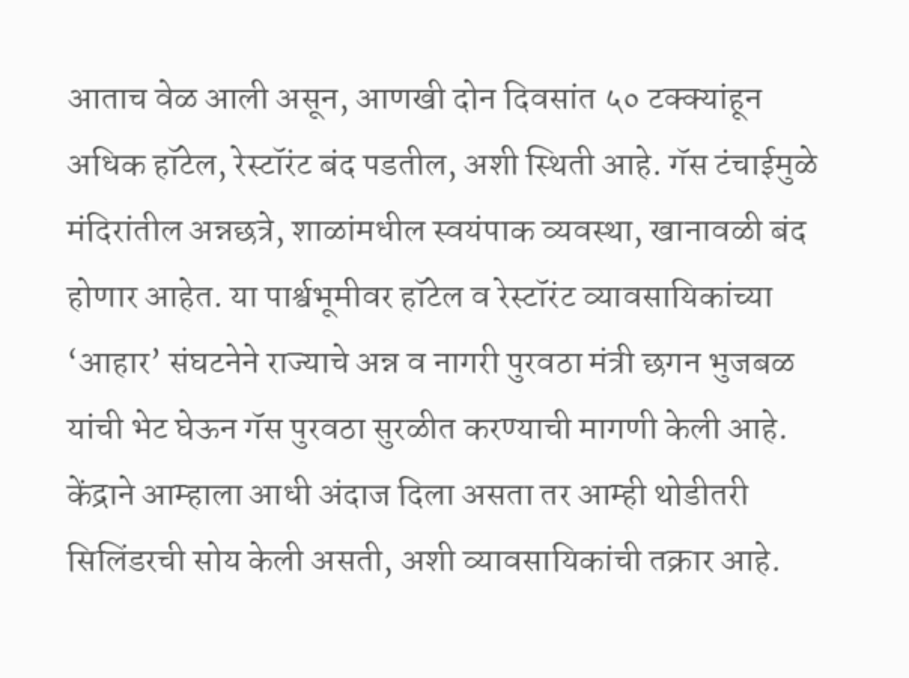आताच वेळ आली असून, आणखी दोन दिवसांत ५० टक्क्यांहून अधिक हॉटेल, रेस्टॉरंट बंद पडतील, अशी स्थिती आहे. गॅस टंचाईमुळे मंदिरांतील अन्नछत्रे, शाळांमधील स्वयंपाक व्यवस्था, खानावळी बंद होणार आहेत. या पार्श्वभूमीवर हॉटेल व रेस्टॉरंट व्यावसायिकांच्या ‘आहार’ संघटनेने राज्याचे अन्न व नागरी पुरवठा मंत्री छगन भुजबळ यांची भेट घेऊन गॅस पुरवठा सुरळीत करण्याची मागणी केली आहे. केंद्राने आम्हाला आधी अंदाज दिला असता तर आम्ही थोडीतरी सिलिंडरची सोय केली असती, अशी व्यावसायिकांची तक्रार आहे.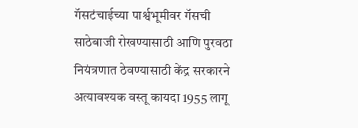गॅसटंचाईच्या पार्श्वभूमीवर गॅसची साठेबाजी रोखण्यासाठी आणि पुरवठा नियंत्रणात ठेवण्यासाठी केंद्र सरकारने अत्यावश्यक वस्तू कायदा 1955 लागू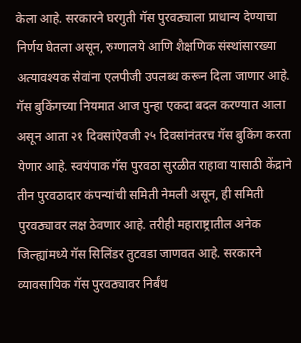केला आहे. सरकारने घरगुती गॅस पुरवठ्याला प्राधान्य देण्याचा निर्णय घेतला असून, रुग्णालये आणि शैक्षणिक संस्थांसारख्या अत्यावश्यक सेवांना एलपीजी उपलब्ध करून दिला जाणार आहे. गॅस बुकिंगच्या नियमात आज पुन्हा एकदा बदल करण्यात आला असून आता २१ दिवसांऐवजी २५ दिवसांनंतरच गॅस बुकिंग करता येणार आहे. स्वयंपाक गॅस पुरवठा सुरळीत राहावा यासाठी केंद्राने तीन पुरवठादार कंपन्यांची समिती नेमली असून, ही समिती पुरवठ्यावर लक्ष ठेवणार आहे. तरीही महाराष्ट्रातील अनेक जिल्ह्यांमध्ये गॅस सिलिंडर तुटवडा जाणवत आहे. सरकारने व्यावसायिक गॅस पुरवठ्यावर निर्बंध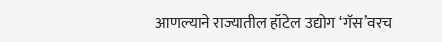आणल्याने राज्यातील हॉटेल उद्योग ‘गॅस’वरच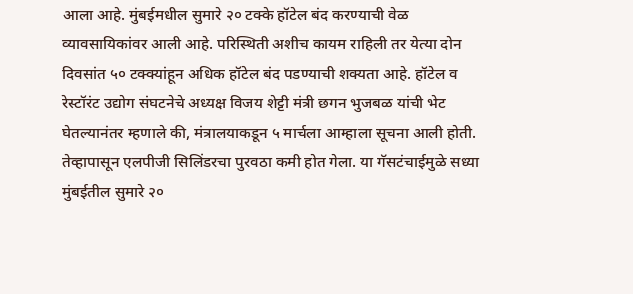आला आहे. मुंबईमधील सुमारे २० टक्के हॉटेल बंद करण्याची वेळ व्यावसायिकांवर आली आहे. परिस्थिती अशीच कायम राहिली तर येत्या दोन दिवसांत ५० टक्क्यांहून अधिक हॉटेल बंद पडण्याची शक्यता आहे. हॉटेल व रेस्टॉरंट उद्योग संघटनेचे अध्यक्ष विजय शेट्टी मंत्री छगन भुजबळ यांची भेट घेतल्यानंतर म्हणाले की, मंत्रालयाकडून ५ मार्चला आम्हाला सूचना आली होती. तेव्हापासून एलपीजी सिलिंडरचा पुरवठा कमी होत गेला. या गॅसटंचाईमुळे सध्या मुंबईतील सुमारे २०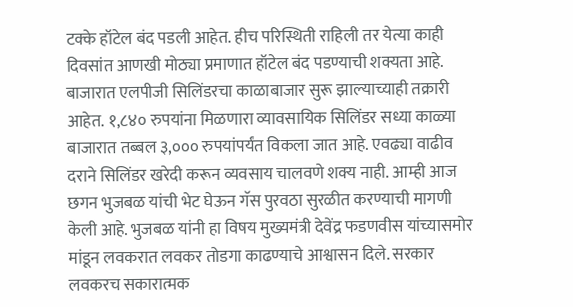टक्के हॉटेल बंद पडली आहेत. हीच परिस्थिती राहिली तर येत्या काही दिवसांत आणखी मोठ्या प्रमाणात हॉटेल बंद पडण्याची शक्यता आहे. बाजारात एलपीजी सिलिंडरचा काळाबाजार सुरू झाल्याच्याही तक्रारी आहेत. १,८४० रुपयांना मिळणारा व्यावसायिक सिलिंडर सध्या काळ्या बाजारात तब्बल ३,००० रुपयांपर्यंत विकला जात आहे. एवढ्या वाढीव दराने सिलिंडर खरेदी करून व्यवसाय चालवणे शक्य नाही. आम्ही आज छगन भुजबळ यांची भेट घेऊन गॅस पुरवठा सुरळीत करण्याची मागणी केली आहे. भुजबळ यांनी हा विषय मुख्यमंत्री देवेंद्र फडणवीस यांच्यासमोर मांडून लवकरात लवकर तोडगा काढण्याचे आश्वासन दिले. सरकार लवकरच सकारात्मक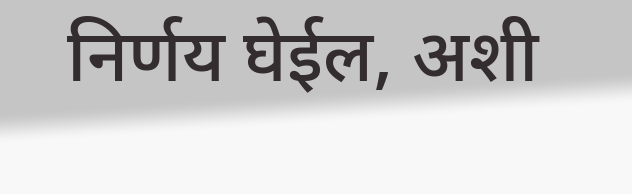निर्णय घेईल, अशी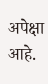अपेक्षा आहे.